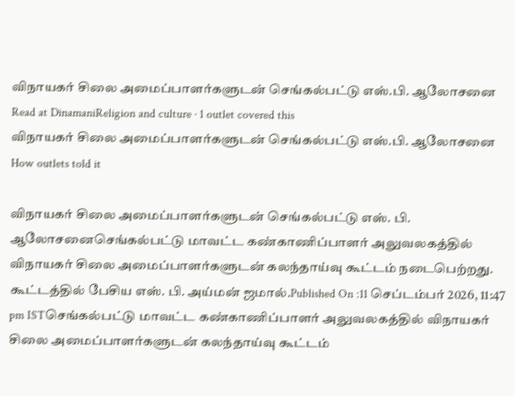விநாயகர் சிலை அமைப்பாளர்களுடன் செங்கல்பட்டு எஸ்.பி. ஆலோசனை
Read at DinamaniReligion and culture · 1 outlet covered this
விநாயகர் சிலை அமைப்பாளர்களுடன் செங்கல்பட்டு எஸ்.பி. ஆலோசனை
How outlets told it

விநாயகர் சிலை அமைப்பாளர்களுடன் செங்கல்பட்டு எஸ். பி. ஆலோசனைசெங்கல்பட்டு மாவட்ட கண்காணிப்பாளர் அலுவலகத்தில் விநாயகர் சிலை அமைப்பாளர்களுடன் கலந்தாய்வு கூட்டம் நடைபெற்றது. கூட்டத்தில் பேசிய எஸ். பி. அய்மன் ஜமால்.Published On :11 செப்டம்பர் 2026, 11:47 pm ISTசெங்கல்பட்டு மாவட்ட கண்காணிப்பாளர் அலுவலகத்தில் விநாயகர் சிலை அமைப்பாளர்களுடன் கலந்தாய்வு கூட்டம்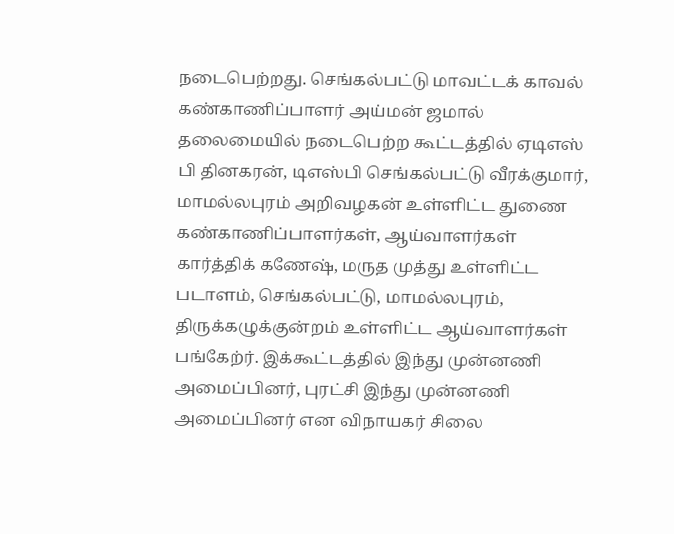நடைபெற்றது. செங்கல்பட்டு மாவட்டக் காவல் கண்காணிப்பாளர் அய்மன் ஜமால் தலைமையில் நடைபெற்ற கூட்டத்தில் ஏடிஎஸ் பி தினகரன், டிஎஸ்பி செங்கல்பட்டு வீரக்குமார், மாமல்லபுரம் அறிவழகன் உள்ளிட்ட துணை கண்காணிப்பாளர்கள், ஆய்வாளர்கள் கார்த்திக் கணேஷ், மருத முத்து உள்ளிட்ட படாளம், செங்கல்பட்டு, மாமல்லபுரம், திருக்கழுக்குன்றம் உள்ளிட்ட ஆய்வாளர்கள் பங்கேற்ர். இக்கூட்டத்தில் இந்து முன்னணி அமைப்பினர், புரட்சி இந்து முன்னணி அமைப்பினர் என விநாயகர் சிலை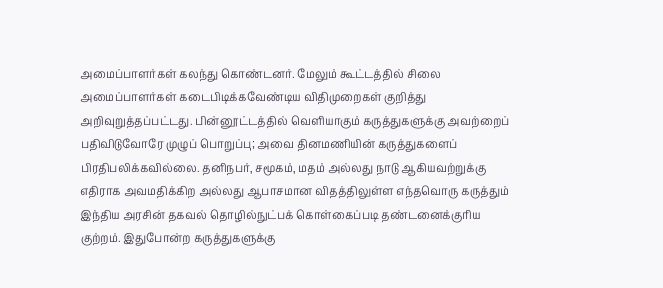அமைப்பாளர்கள் கலந்து கொண்டனர். மேலும் கூட்டத்தில் சிலை அமைப்பாளர்கள் கடைபிடிக்கவேண்டிய விதிமுறைகள் குறித்து அறிவுறுத்தப்பட்டது. பின்னூட்டத்தில் வெளியாகும் கருத்துகளுக்கு அவற்றைப் பதிவிடுவோரே முழுப் பொறுப்பு; அவை தினமணியின் கருத்துகளைப் பிரதிபலிக்கவில்லை. தனிநபர், சமூகம், மதம் அல்லது நாடு ஆகியவற்றுக்கு எதிராக அவமதிக்கிற அல்லது ஆபாசமான விதத்திலுள்ள எந்தவொரு கருத்தும் இந்திய அரசின் தகவல் தொழில்நுட்பக் கொள்கைப்படி தண்டனைக்குரிய குற்றம். இதுபோன்ற கருத்துகளுக்கு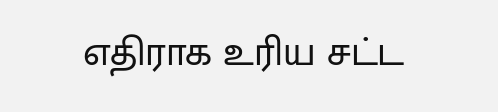எதிராக உரிய சட்ட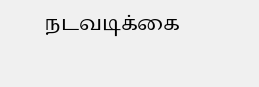நடவடிக்கை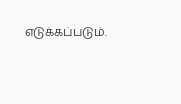எடுக்கப்படும்.